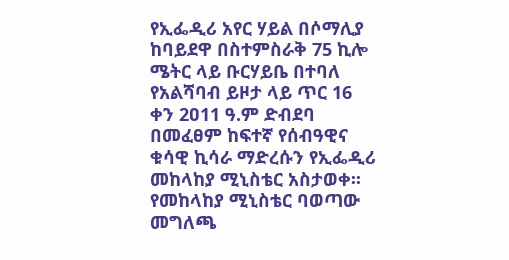የኢፌዲሪ አየር ሃይል በሶማሊያ ከባይደዋ በስተምስራቅ 75 ኪሎ ሜትር ላይ ቡርሃይቤ በተባለ የአልሻባብ ይዞታ ላይ ጥር 16 ቀን 2ዐ11 ዓ.ም ድብደባ በመፈፀም ከፍተኛ የሰብዓዊና ቁሳዊ ኪሳራ ማድረሱን የኢፌዲሪ መከላከያ ሚኒስቴር አስታወቀ፡፡
የመከላከያ ሚኒስቴር ባወጣው መግለጫ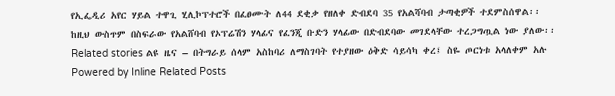የኢፌዲሪ አየር ሃይል ተዋጊ ሂሊኮፕተሮች በፈፀሙት ለ44 ደቂቃ የዘለቀ ድብደባ 35 የአልሻባብ ታጣቂዎች ተደምስሰዋል፡፡
ከዚህ ውስጥም በስፍራው የአልሸባብ የኦፕሬሽን ሃላፊና የፈንጂ ቡድን ሃላፊው በድብደባው መገደላቸው ተረጋግጧል ነው ያለው፡፡
Related stories ልዩ ዜና – በትግራይ ሰላም አስከባሪ ለማስገባት የተያዘው ዕቅድ ሳይሳካ ቀረ፤ ስዬ ጦርነቱ አላለቀም አሉ
Powered by Inline Related Posts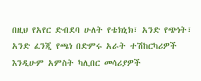በዚህ የአየር ድብደባ ሁለት የቴክኒክ፣ አንድ የጭነት፣ አንድ ፈንጂ የጫነ በድምሩ አራት ተሽከርካሪዎች እንዲሁም አምስት ካሊበር መሳሪያዎች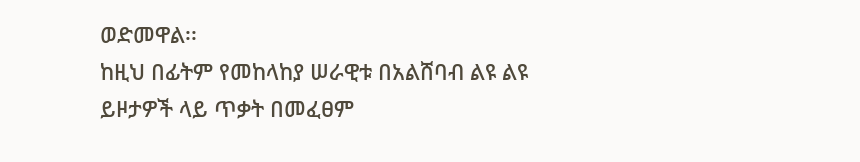ወድመዋል፡፡
ከዚህ በፊትም የመከላከያ ሠራዊቱ በአልሸባብ ልዩ ልዩ ይዞታዎች ላይ ጥቃት በመፈፀም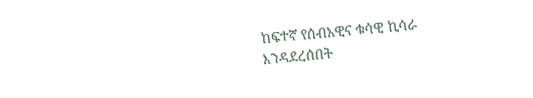ከፍተኛ የሰብአዊና ቁሳዊ ኪሳራ እንዳደረሰበት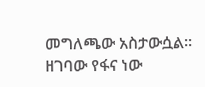መግለጫው አስታውሷል፡፡
ዘገባው የፋና ነው